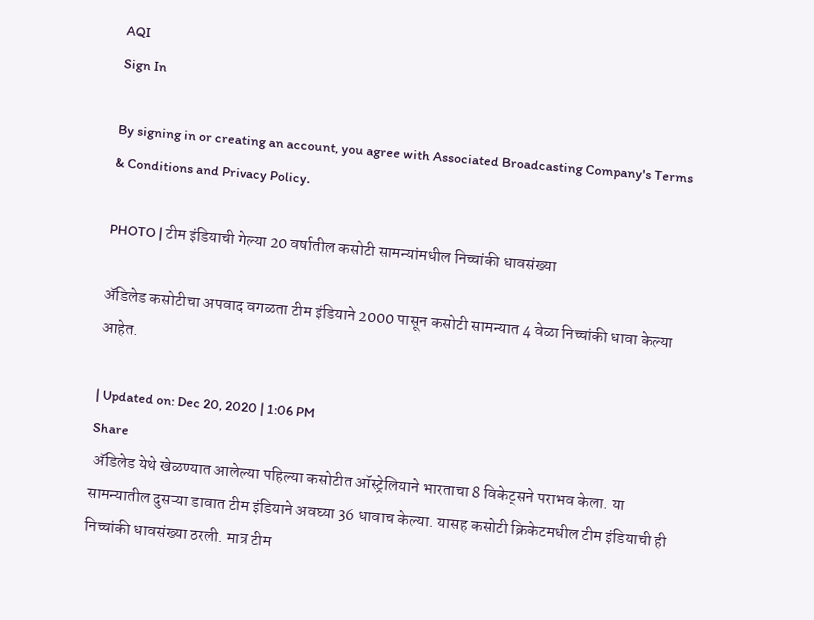AQI
Sign In

By signing in or creating an account, you agree with Associated Broadcasting Company's Terms & Conditions and Privacy Policy.

PHOTO | टीम इंडियाची गेल्या 20 वर्षातील कसोटी सामन्यांमधील निच्चांकी धावसंख्या

अ‌ॅडिलेड कसोटीचा अपवाद वगळता टीम इंडियाने 2000 पासून कसोटी सामन्यात 4 वेळा निच्चांकी धावा केल्या आहेत.

| Updated on: Dec 20, 2020 | 1:06 PM
Share
 अ‌ॅडिलेड येथे खेळण्यात आलेल्या पहिल्या कसोटीत ऑस्ट्रेलियाने भारताचा 8 विकेट्सने पराभव केला. या सामन्यातील दुसऱ्या डावात टीम इंडियाने अवघ्या 36 धावाच केल्या. यासह कसोटी क्रिकेटमधील टीम इंडियाची ही निच्चांकी धावसंख्या ठरली. मात्र टीम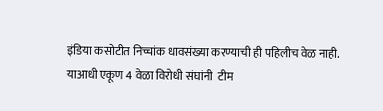इंडिया कसोटीत निच्चांक धावसंख्या करण्याची ही पहिलीच वेळ नाही. याआधी एकूण 4 वेळा विरोधी संघांनी  टीम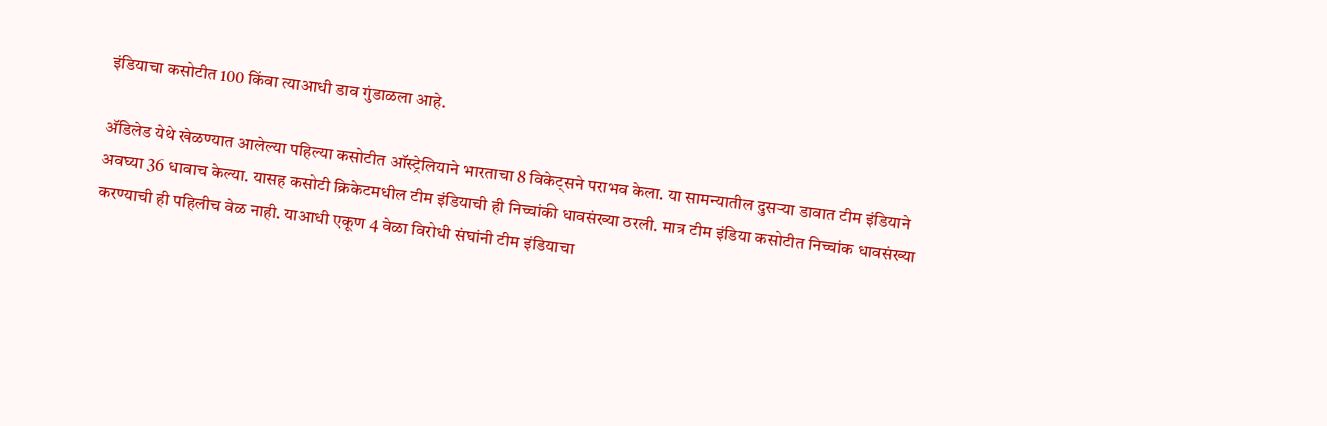इंडियाचा कसोटीत 100 किंवा त्याआधी डाव गुंडाळला आहे.

अ‌ॅडिलेड येथे खेळण्यात आलेल्या पहिल्या कसोटीत ऑस्ट्रेलियाने भारताचा 8 विकेट्सने पराभव केला. या सामन्यातील दुसऱ्या डावात टीम इंडियाने अवघ्या 36 धावाच केल्या. यासह कसोटी क्रिकेटमधील टीम इंडियाची ही निच्चांकी धावसंख्या ठरली. मात्र टीम इंडिया कसोटीत निच्चांक धावसंख्या करण्याची ही पहिलीच वेळ नाही. याआधी एकूण 4 वेळा विरोधी संघांनी टीम इंडियाचा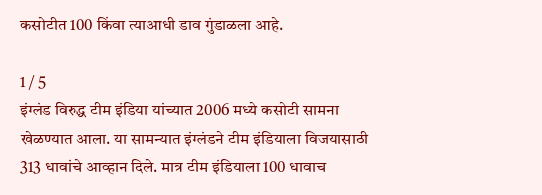कसोटीत 100 किंवा त्याआधी डाव गुंडाळला आहे.

1 / 5
इंग्लंड विरुद्ध टीम इंडिया यांच्यात 2006 मध्ये कसोटी सामना खेळण्यात आला. या सामन्यात इंग्लंडने टीम इंडियाला विजयासाठी 313 धावांचे आव्हान दिले. मात्र टीम इंडियाला 100 धावाच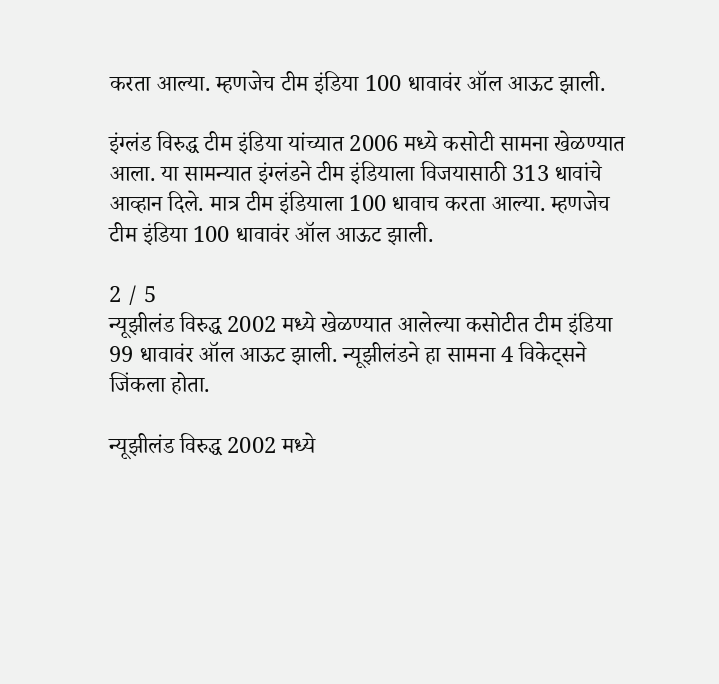करता आल्या. म्हणजेच टीम इंडिया 100 धावावंर ऑल आऊट झाली.

इंग्लंड विरुद्ध टीम इंडिया यांच्यात 2006 मध्ये कसोटी सामना खेळण्यात आला. या सामन्यात इंग्लंडने टीम इंडियाला विजयासाठी 313 धावांचे आव्हान दिले. मात्र टीम इंडियाला 100 धावाच करता आल्या. म्हणजेच टीम इंडिया 100 धावावंर ऑल आऊट झाली.

2 / 5
न्यूझीलंड विरुद्ध 2002 मध्ये खेळण्यात आलेल्या कसोटीत टीम इंडिया 99 धावावंर ऑल आऊट झाली. न्यूझीलंडने हा सामना 4 विकेट्सने जिंकला होता.

न्यूझीलंड विरुद्ध 2002 मध्ये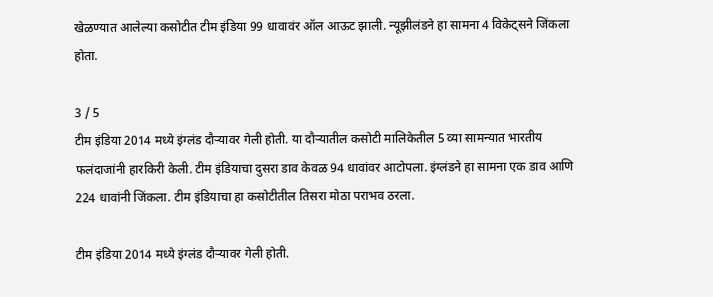खेळण्यात आलेल्या कसोटीत टीम इंडिया 99 धावावंर ऑल आऊट झाली. न्यूझीलंडने हा सामना 4 विकेट्सने जिंकला होता.

3 / 5
टीम इंडिया 2014 मध्ये इंग्लंड दौऱ्यावर गेली होती. या दौऱ्यातील कसोटी मालिकेतील 5 व्या सामन्यात भारतीय फलंदाजांनी हारकिरी केली. टीम इंडियाचा दुसरा डाव केवळ 94 धावांवर आटोपला. इंग्लंडने हा सामना एक डाव आणि 224 धावांनी जिंकला. टीम इंडियाचा हा कसोटीतील तिसरा मोठा पराभव ठरला.

टीम इंडिया 2014 मध्ये इंग्लंड दौऱ्यावर गेली होती.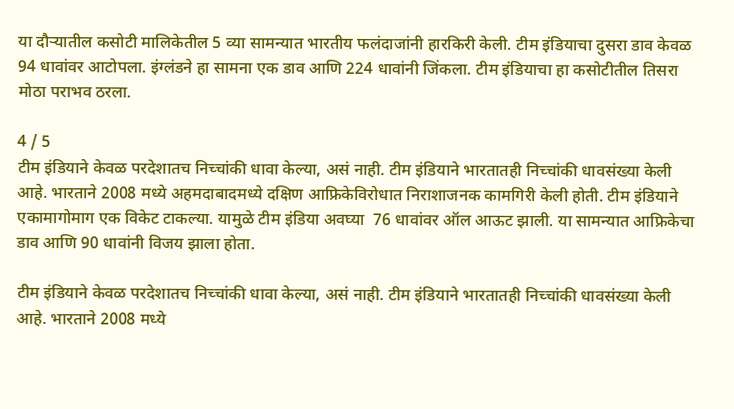या दौऱ्यातील कसोटी मालिकेतील 5 व्या सामन्यात भारतीय फलंदाजांनी हारकिरी केली. टीम इंडियाचा दुसरा डाव केवळ 94 धावांवर आटोपला. इंग्लंडने हा सामना एक डाव आणि 224 धावांनी जिंकला. टीम इंडियाचा हा कसोटीतील तिसरा मोठा पराभव ठरला.

4 / 5
टीम इंडियाने केवळ परदेशातच निच्चांकी धावा केल्या, असं नाही. टीम इंडियाने भारतातही निच्चांकी धावसंख्या केली आहे. भारताने 2008 मध्ये अहमदाबादमध्ये दक्षिण आफ्रिकेविरोधात निराशाजनक कामगिरी केली होती. टीम इंडियाने एकामागोमाग एक विकेट टाकल्या. यामुळे टीम इंडिया अवघ्या  76 धावांवर ऑल आऊट झाली. या सामन्यात आफ्रिकेचा डाव आणि 90 धावांनी विजय झाला होता.

टीम इंडियाने केवळ परदेशातच निच्चांकी धावा केल्या, असं नाही. टीम इंडियाने भारतातही निच्चांकी धावसंख्या केली आहे. भारताने 2008 मध्ये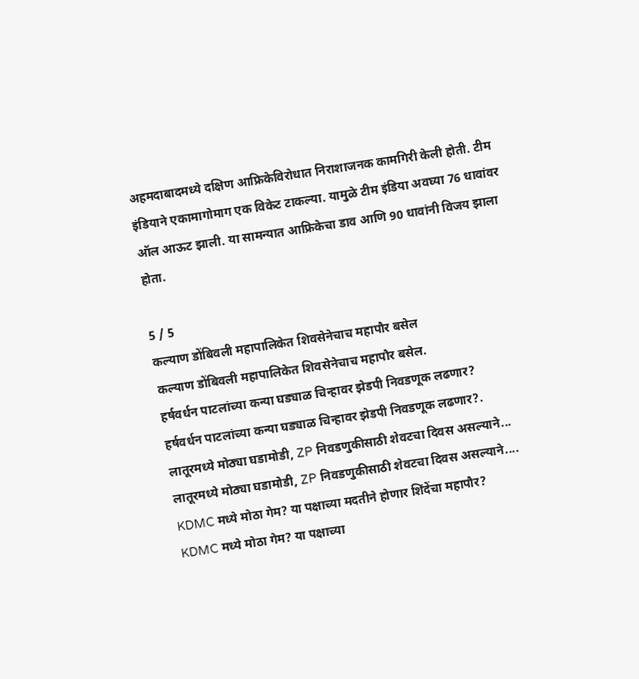अहमदाबादमध्ये दक्षिण आफ्रिकेविरोधात निराशाजनक कामगिरी केली होती. टीम इंडियाने एकामागोमाग एक विकेट टाकल्या. यामुळे टीम इंडिया अवघ्या 76 धावांवर ऑल आऊट झाली. या सामन्यात आफ्रिकेचा डाव आणि 90 धावांनी विजय झाला होता.

5 / 5
कल्याण डोंबिवली महापालिकेत शिवसेनेचाच महापौर बसेल
कल्याण डोंबिवली महापालिकेत शिवसेनेचाच महापौर बसेल.
हर्षवर्धन पाटलांच्या कन्या घड्याळ चिन्हावर झेडपी निवडणूक लढणार?
हर्षवर्धन पाटलांच्या कन्या घड्याळ चिन्हावर झेडपी निवडणूक लढणार?.
लातूरमध्ये मोठ्या घडामोडी, ZP निवडणुकीसाठी शेवटचा दिवस असल्याने...
लातूरमध्ये मोठ्या घडामोडी, ZP निवडणुकीसाठी शेवटचा दिवस असल्याने....
KDMC मध्ये मोठा गेम? या पक्षाच्या मदतीने होणार शिंदेंचा महापौर?
KDMC मध्ये मोठा गेम? या पक्षाच्या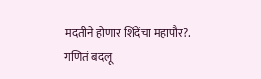मदतीने होणार शिंदेंचा महापौर?.
गणितं बदलू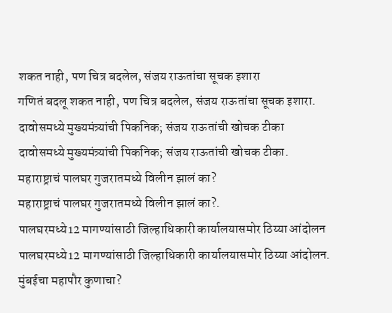शकत नाही, पण चित्र बदलेल, संजय राऊतांचा सूचक इशारा
गणितं बदलू शकत नाही, पण चित्र बदलेल, संजय राऊतांचा सूचक इशारा.
दावोसमध्ये मुख्यमंत्र्यांची पिकनिक; संजय राऊतांची खोचक टीका
दावोसमध्ये मुख्यमंत्र्यांची पिकनिक; संजय राऊतांची खोचक टीका.
महाराष्ट्राचं पालघर गुजरातमध्ये विलीन झालं का?
महाराष्ट्राचं पालघर गुजरातमध्ये विलीन झालं का?.
पालघरमध्ये12 मागण्यांसाठी जिल्हाधिकारी कार्यालयासमोर ठिय्या आंदोलन
पालघरमध्ये12 मागण्यांसाठी जिल्हाधिकारी कार्यालयासमोर ठिय्या आंदोलन.
मुंबईचा महापौर कुणाचा?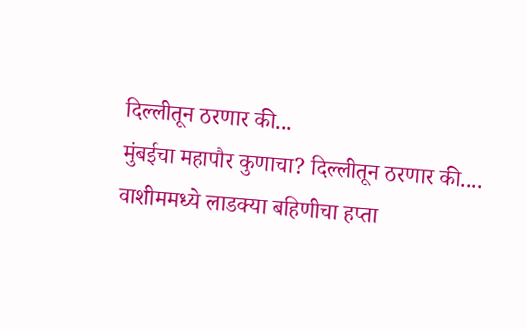दिल्लीतून ठरणार की...
मुंबईचा महापौर कुणाचा? दिल्लीतून ठरणार की....
वाशीममध्ये लाडक्या बहिणीचा हप्ता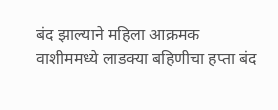बंद झाल्याने महिला आक्रमक
वाशीममध्ये लाडक्या बहिणीचा हप्ता बंद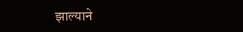झाल्याने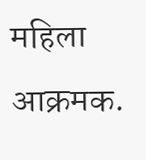महिला आक्रमक.